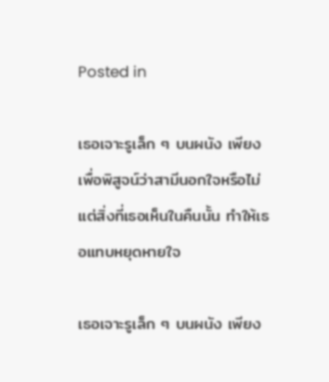Posted in

เธอเจาะรูเล็ก ๆ บนผนัง เพียงเพื่อพิสูจน์ว่าสามีนอกใจหรือไม่ แต่สิ่งที่เธอเห็นในคืนนั้น ทำให้เธอแทบหยุดหายใจ

เธอเจาะรูเล็ก ๆ บนผนัง เพียง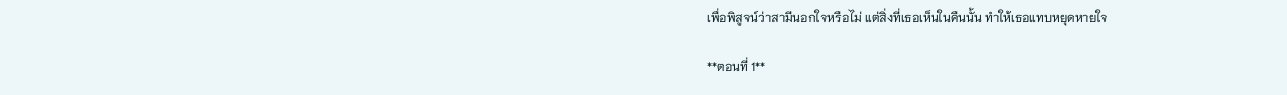เพื่อพิสูจน์ว่าสามีนอกใจหรือไม่ แต่สิ่งที่เธอเห็นในคืนนั้น ทำให้เธอแทบหยุดหายใจ

**ตอนที่ 1**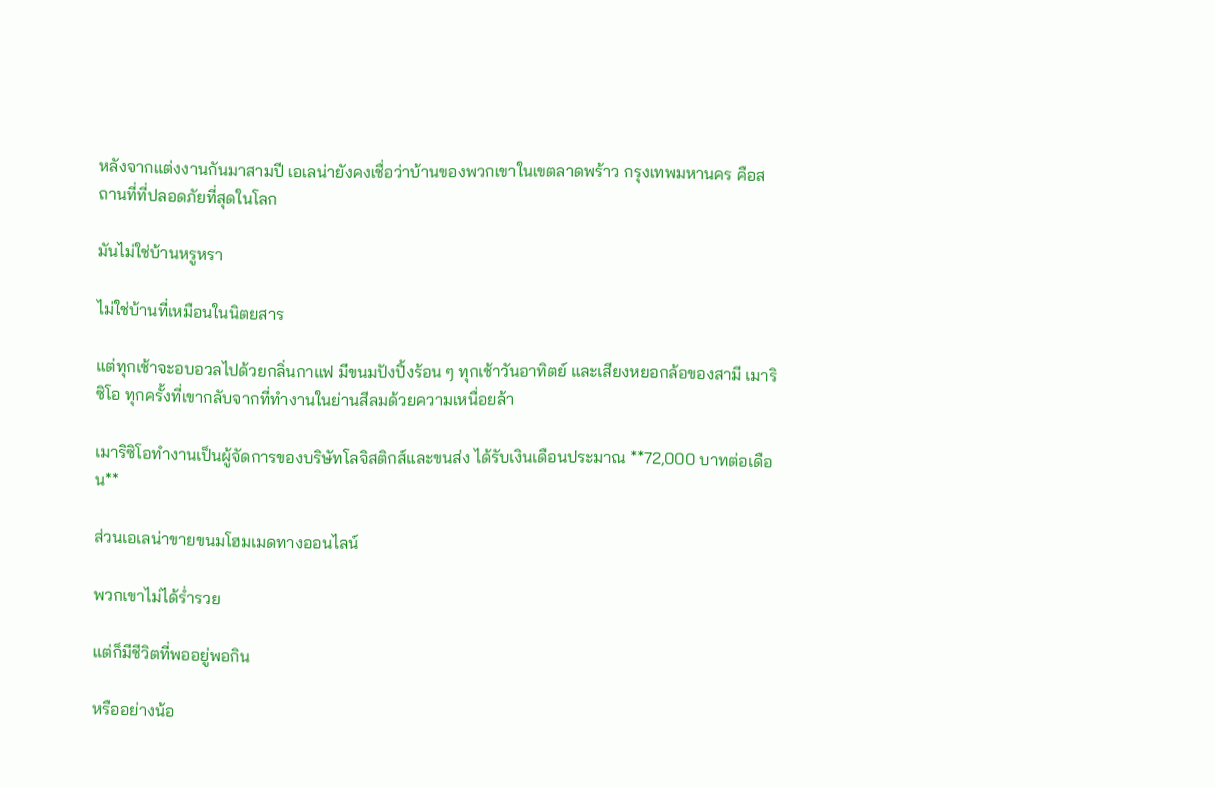หลังจากแต่งงานกันมาสามปี เอเลน่ายังคงเชื่อว่าบ้านของพวกเขาในเขตลาดพร้าว กรุงเทพมหานคร คือสถานที่ที่ปลอดภัยที่สุดในโลก

มันไม่ใช่บ้านหรูหรา

ไม่ใช่บ้านที่เหมือนในนิตยสาร

แต่ทุกเช้าจะอบอวลไปด้วยกลิ่นกาแฟ มีขนมปังปิ้งร้อน ๆ ทุกเช้าวันอาทิตย์ และเสียงหยอกล้อของสามี เมาริซิโอ ทุกครั้งที่เขากลับจากที่ทำงานในย่านสีลมด้วยความเหนื่อยล้า

เมาริซิโอทำงานเป็นผู้จัดการของบริษัทโลจิสติกส์และขนส่ง ได้รับเงินเดือนประมาณ **72,000 บาทต่อเดือน**

ส่วนเอเลน่าขายขนมโฮมเมดทางออนไลน์

พวกเขาไม่ได้ร่ำรวย

แต่ก็มีชีวิตที่พออยู่พอกิน

หรืออย่างน้อ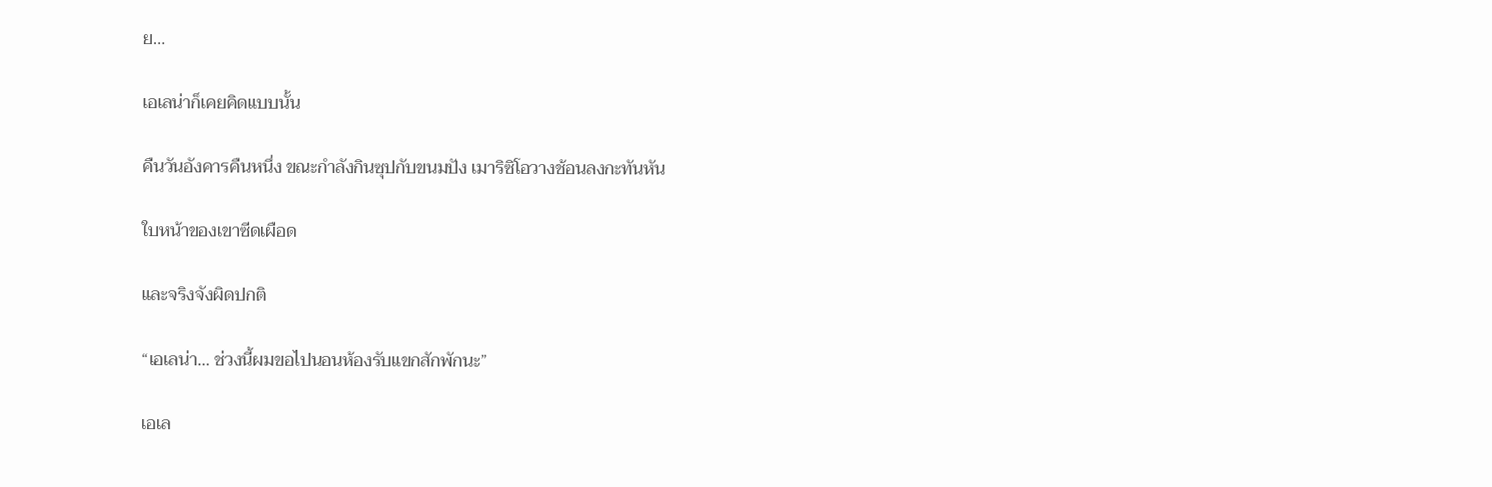ย…

เอเลน่าก็เคยคิดแบบนั้น

คืนวันอังคารคืนหนึ่ง ขณะกำลังกินซุปกับขนมปัง เมาริซิโอวางช้อนลงกะทันหัน

ใบหน้าของเขาซีดเผือด

และจริงจังผิดปกติ

“เอเลน่า… ช่วงนี้ผมขอไปนอนห้องรับแขกสักพักนะ”

เอเล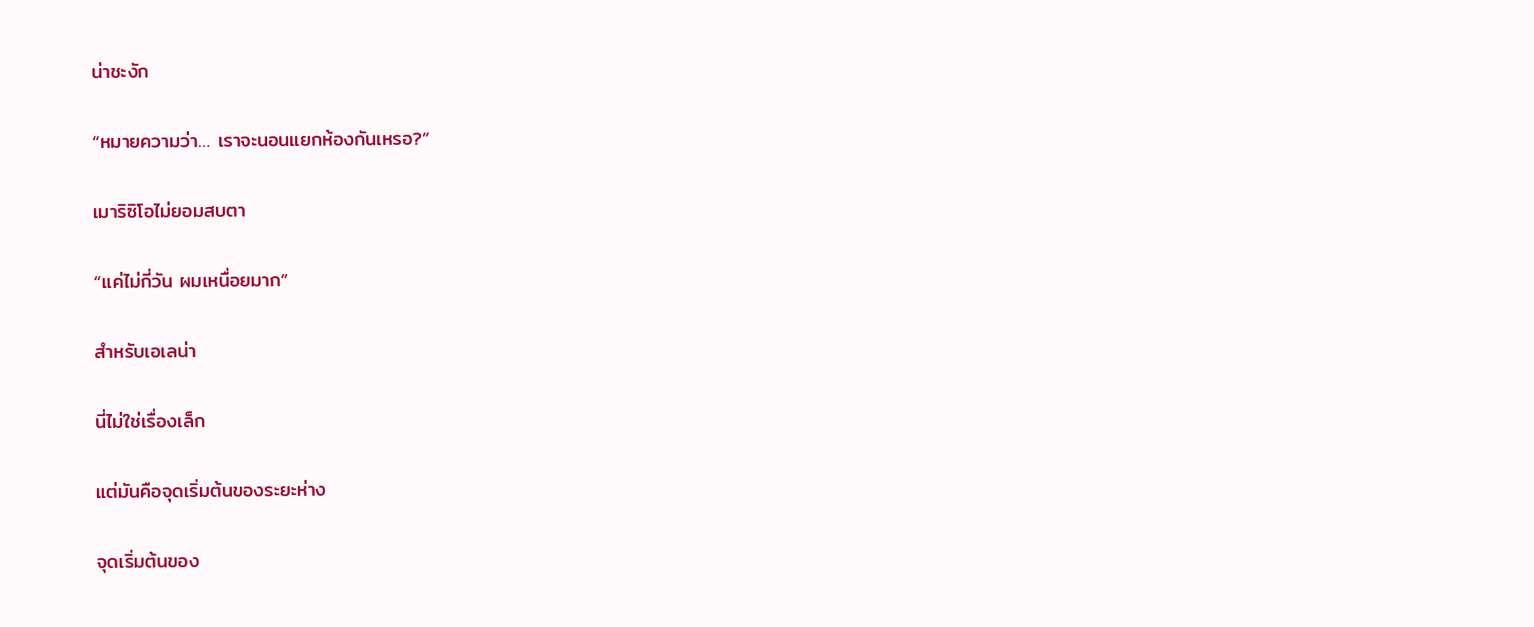น่าชะงัก

“หมายความว่า… เราจะนอนแยกห้องกันเหรอ?”

เมาริซิโอไม่ยอมสบตา

“แค่ไม่กี่วัน ผมเหนื่อยมาก”

สำหรับเอเลน่า

นี่ไม่ใช่เรื่องเล็ก

แต่มันคือจุดเริ่มต้นของระยะห่าง

จุดเริ่มต้นของ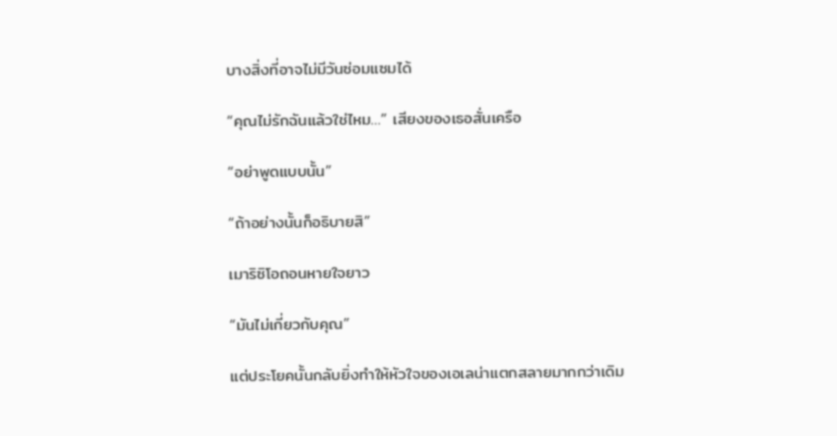บางสิ่งที่อาจไม่มีวันซ่อมแซมได้

“คุณไม่รักฉันแล้วใช่ไหม…” เสียงของเธอสั่นเครือ

“อย่าพูดแบบนั้น”

“ถ้าอย่างนั้นก็อธิบายสิ”

เมาริซิโอถอนหายใจยาว

“มันไม่เกี่ยวกับคุณ”

แต่ประโยคนั้นกลับยิ่งทำให้หัวใจของเอเลน่าแตกสลายมากกว่าเดิม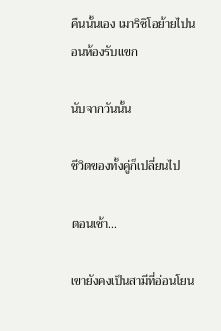คืนนั้นเอง เมาริซิโอย้ายไปนอนห้องรับแขก

นับจากวันนั้น

ชีวิตของทั้งคู่ก็เปลี่ยนไป

ตอนเช้า…

เขายังคงเป็นสามีที่อ่อนโยน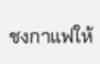ชงกาแฟให้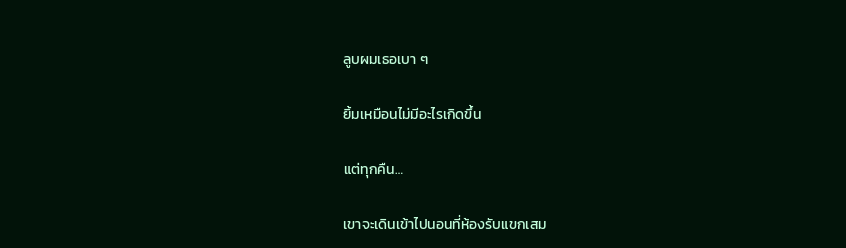ลูบผมเธอเบา ๆ

ยิ้มเหมือนไม่มีอะไรเกิดขึ้น

แต่ทุกคืน…

เขาจะเดินเข้าไปนอนที่ห้องรับแขกเสม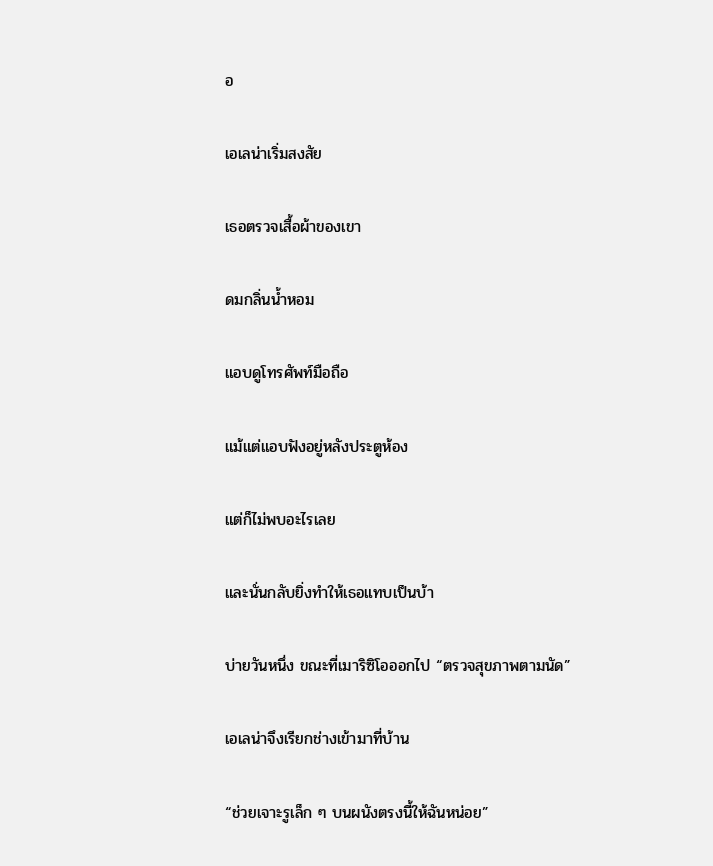อ

เอเลน่าเริ่มสงสัย

เธอตรวจเสื้อผ้าของเขา

ดมกลิ่นน้ำหอม

แอบดูโทรศัพท์มือถือ

แม้แต่แอบฟังอยู่หลังประตูห้อง

แต่ก็ไม่พบอะไรเลย

และนั่นกลับยิ่งทำให้เธอแทบเป็นบ้า

บ่ายวันหนึ่ง ขณะที่เมาริซิโอออกไป “ตรวจสุขภาพตามนัด”

เอเลน่าจึงเรียกช่างเข้ามาที่บ้าน

“ช่วยเจาะรูเล็ก ๆ บนผนังตรงนี้ให้ฉันหน่อย”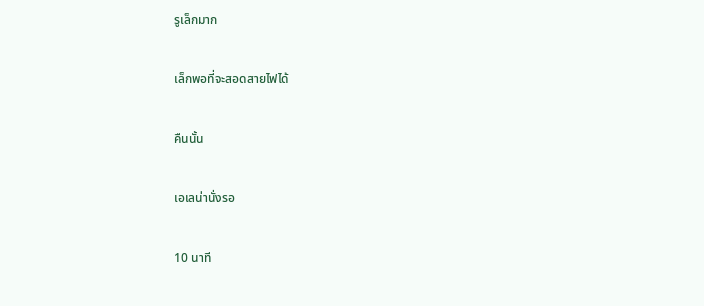รูเล็กมาก

เล็กพอที่จะสอดสายไฟได้

คืนนั้น

เอเลน่านั่งรอ

10 นาที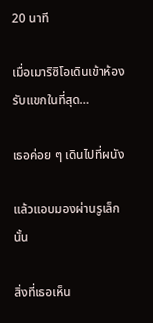20 นาที

เมื่อเมาริซิโอเดินเข้าห้องรับแขกในที่สุด…

เธอค่อย ๆ เดินไปที่ผนัง

แล้วแอบมองผ่านรูเล็กนั้น

สิ่งที่เธอเห็น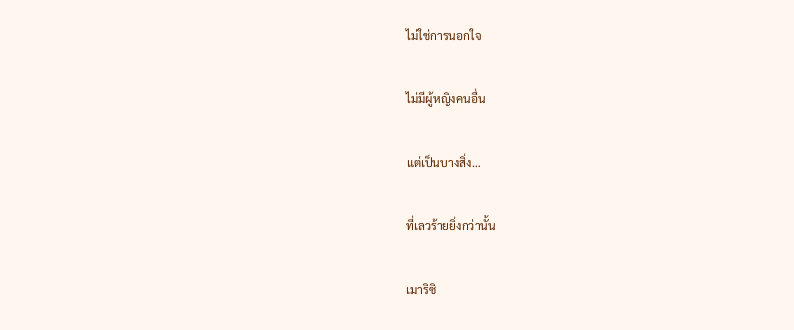ไม่ใช่การนอกใจ

ไม่มีผู้หญิงคนอื่น

แต่เป็นบางสิ่ง…

ที่เลวร้ายยิ่งกว่านั้น

เมาริซิ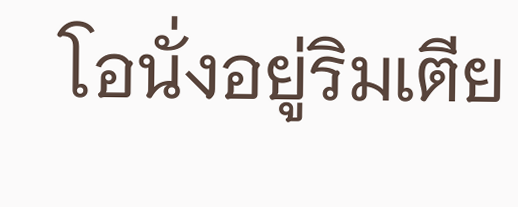โอนั่งอยู่ริมเตีย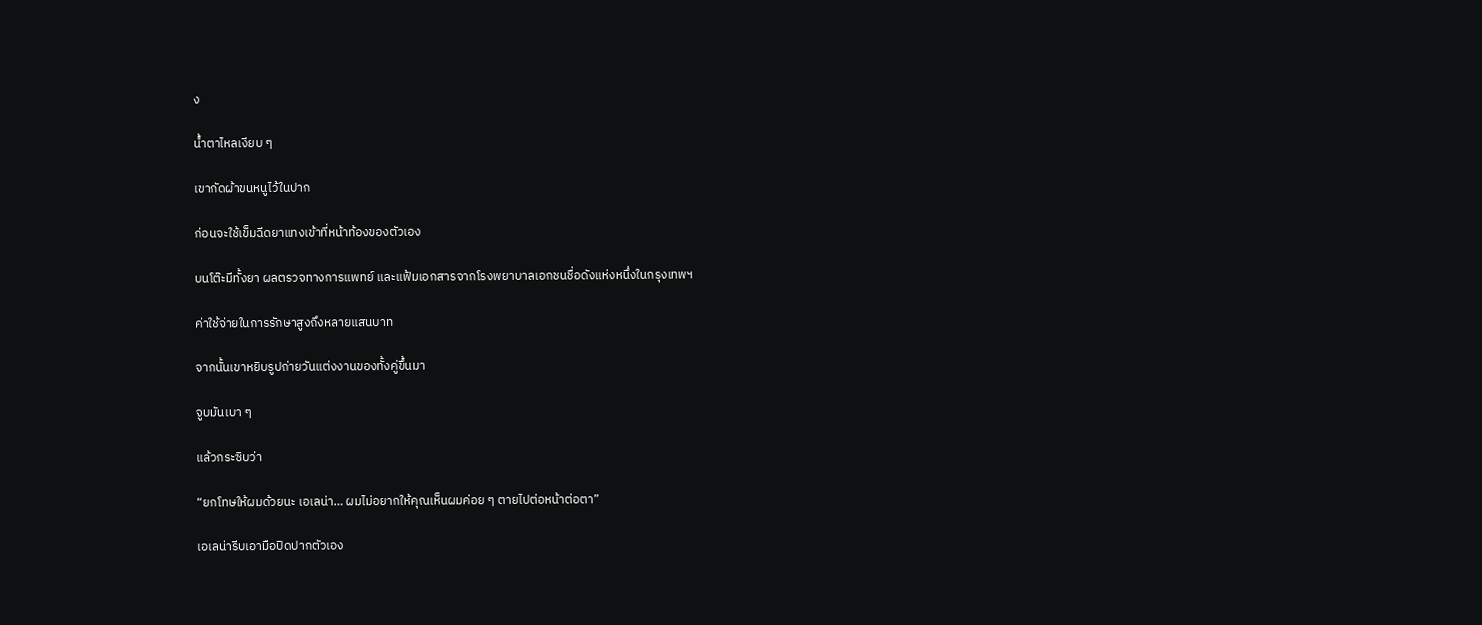ง

น้ำตาไหลเงียบ ๆ

เขากัดผ้าขนหนูไว้ในปาก

ก่อนจะใช้เข็มฉีดยาแทงเข้าที่หน้าท้องของตัวเอง

บนโต๊ะมีทั้งยา ผลตรวจทางการแพทย์ และแฟ้มเอกสารจากโรงพยาบาลเอกชนชื่อดังแห่งหนึ่งในกรุงเทพฯ

ค่าใช้จ่ายในการรักษาสูงถึงหลายแสนบาท

จากนั้นเขาหยิบรูปถ่ายวันแต่งงานของทั้งคู่ขึ้นมา

จูบมันเบา ๆ

แล้วกระซิบว่า

“ยกโทษให้ผมด้วยนะ เอเลน่า… ผมไม่อยากให้คุณเห็นผมค่อย ๆ ตายไปต่อหน้าต่อตา”

เอเลน่ารีบเอามือปิดปากตัวเอง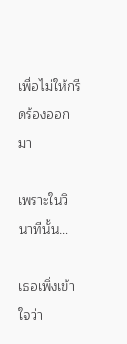เพื่อไม่ให้กรีดร้องออกมา

เพราะในวินาทีนั้น…

เธอเพิ่งเข้าใจว่า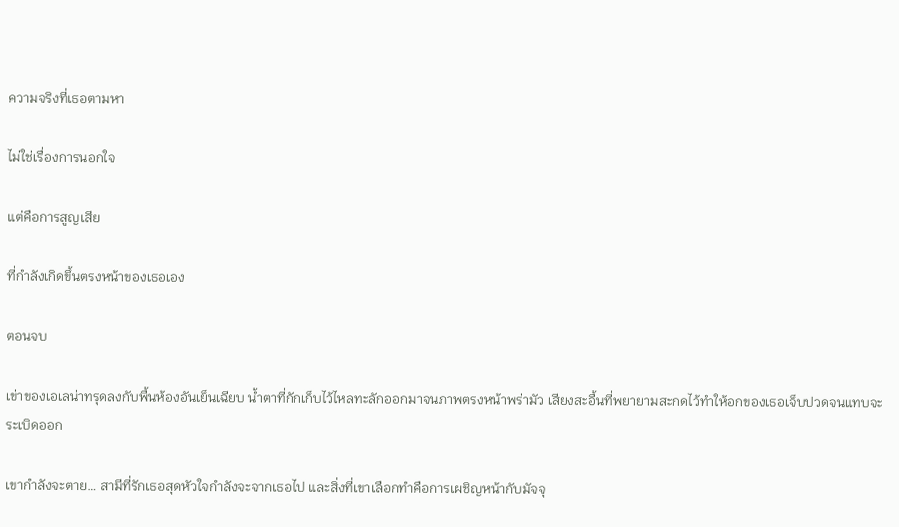ความจริงที่เธอตามหา

ไม่ใช่เรื่องการนอกใจ

แต่คือการสูญเสีย

ที่กำลังเกิดขึ้นตรงหน้าของเธอเอง

ตอนจบ

เข่าของเอเลน่าทรุดลงกับพื้นห้องอันเย็นเฉียบ น้ำตาที่กักเก็บไว้ไหลทะลักออกมาจนภาพตรงหน้าพร่ามัว เสียงสะอื้นที่พยายามสะกดไว้ทำให้อกของเธอเจ็บปวดจนแทบจะระเบิดออก

เขากำลังจะตาย… สามีที่รักเธอสุดหัวใจกำลังจะจากเธอไป และสิ่งที่เขาเลือกทำคือการเผชิญหน้ากับมัจจุ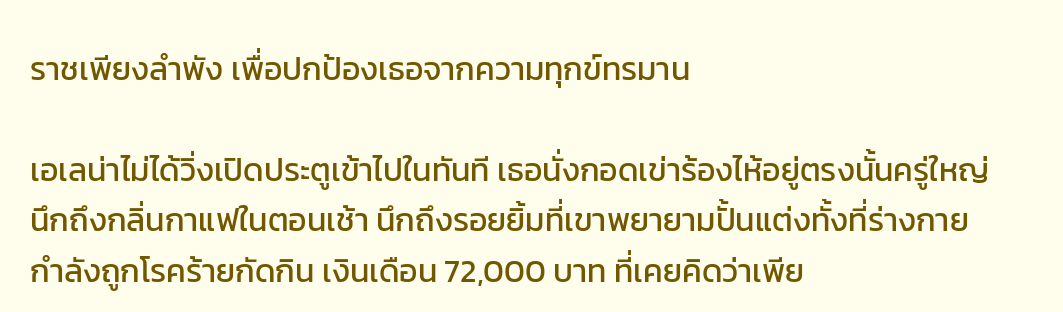ราชเพียงลำพัง เพื่อปกป้องเธอจากความทุกข์ทรมาน

เอเลน่าไม่ได้วิ่งเปิดประตูเข้าไปในทันที เธอนั่งกอดเข่าร้องไห้อยู่ตรงนั้นครู่ใหญ่ นึกถึงกลิ่นกาแฟในตอนเช้า นึกถึงรอยยิ้มที่เขาพยายามปั้นแต่งทั้งที่ร่างกายกำลังถูกโรคร้ายกัดกิน เงินเดือน 72,000 บาท ที่เคยคิดว่าเพีย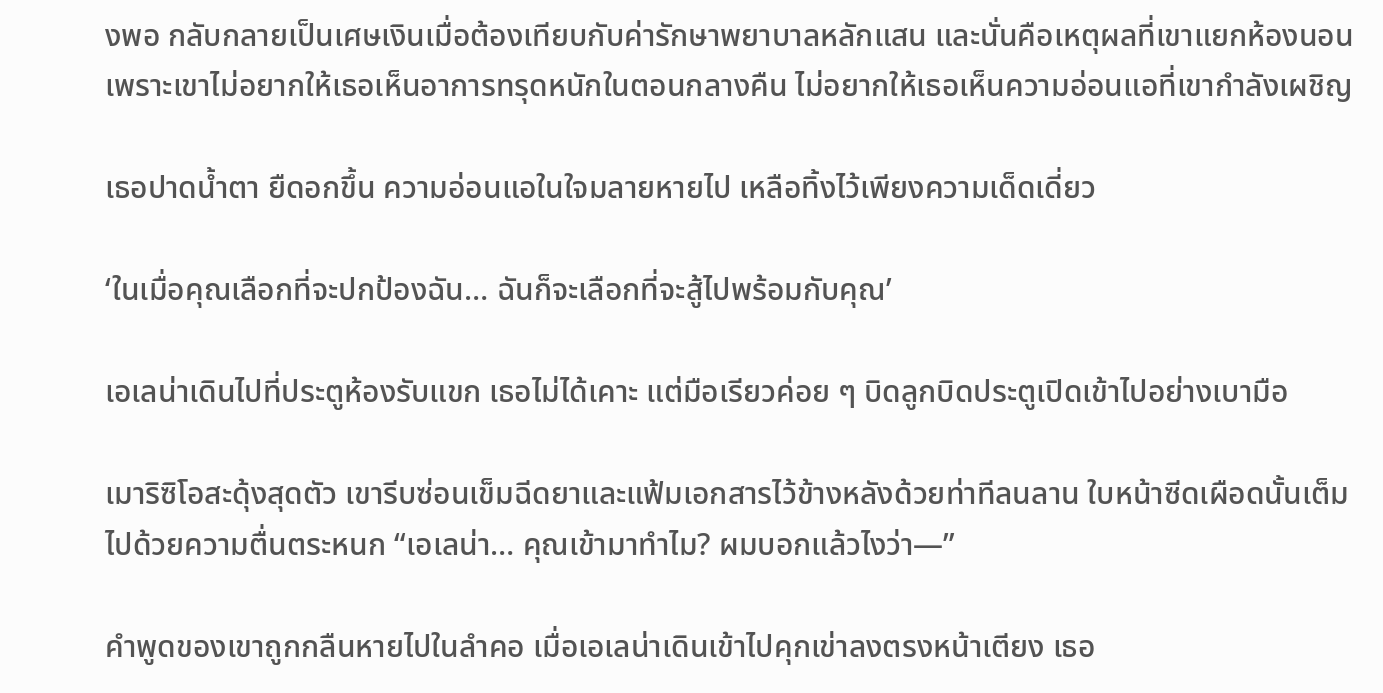งพอ กลับกลายเป็นเศษเงินเมื่อต้องเทียบกับค่ารักษาพยาบาลหลักแสน และนั่นคือเหตุผลที่เขาแยกห้องนอน เพราะเขาไม่อยากให้เธอเห็นอาการทรุดหนักในตอนกลางคืน ไม่อยากให้เธอเห็นความอ่อนแอที่เขากำลังเผชิญ

เธอปาดน้ำตา ยืดอกขึ้น ความอ่อนแอในใจมลายหายไป เหลือทิ้งไว้เพียงความเด็ดเดี่ยว

‘ในเมื่อคุณเลือกที่จะปกป้องฉัน… ฉันก็จะเลือกที่จะสู้ไปพร้อมกับคุณ’

เอเลน่าเดินไปที่ประตูห้องรับแขก เธอไม่ได้เคาะ แต่มือเรียวค่อย ๆ บิดลูกบิดประตูเปิดเข้าไปอย่างเบามือ

เมาริซิโอสะดุ้งสุดตัว เขารีบซ่อนเข็มฉีดยาและแฟ้มเอกสารไว้ข้างหลังด้วยท่าทีลนลาน ใบหน้าซีดเผือดนั้นเต็มไปด้วยความตื่นตระหนก “เอเลน่า… คุณเข้ามาทำไม? ผมบอกแล้วไงว่า—”

คำพูดของเขาถูกกลืนหายไปในลำคอ เมื่อเอเลน่าเดินเข้าไปคุกเข่าลงตรงหน้าเตียง เธอ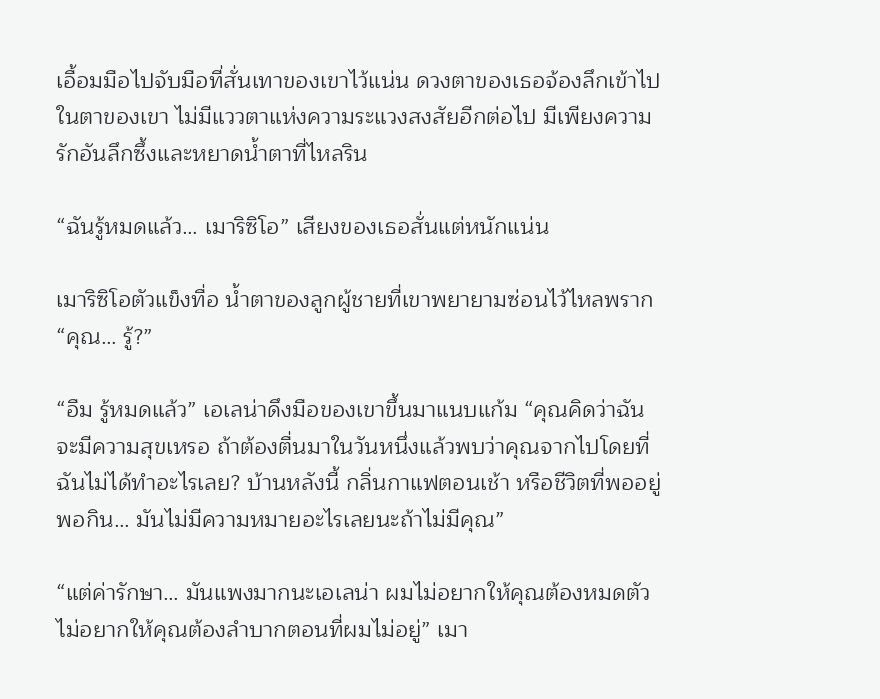เอื้อมมือไปจับมือที่สั่นเทาของเขาไว้แน่น ดวงตาของเธอจ้องลึกเข้าไปในตาของเขา ไม่มีแววตาแห่งความระแวงสงสัยอีกต่อไป มีเพียงความรักอันลึกซึ้งและหยาดน้ำตาที่ไหลริน

“ฉันรู้หมดแล้ว… เมาริซิโอ” เสียงของเธอสั่นแต่หนักแน่น

เมาริซิโอตัวแข็งทื่อ น้ำตาของลูกผู้ชายที่เขาพยายามซ่อนไว้ไหลพราก “คุณ… รู้?”

“อืม รู้หมดแล้ว” เอเลน่าดึงมือของเขาขึ้นมาแนบแก้ม “คุณคิดว่าฉันจะมีความสุขเหรอ ถ้าต้องตื่นมาในวันหนึ่งแล้วพบว่าคุณจากไปโดยที่ฉันไม่ได้ทำอะไรเลย? บ้านหลังนี้ กลิ่นกาแฟตอนเช้า หรือชีวิตที่พออยู่พอกิน… มันไม่มีความหมายอะไรเลยนะถ้าไม่มีคุณ”

“แต่ค่ารักษา… มันแพงมากนะเอเลน่า ผมไม่อยากให้คุณต้องหมดตัว ไม่อยากให้คุณต้องลำบากตอนที่ผมไม่อยู่” เมา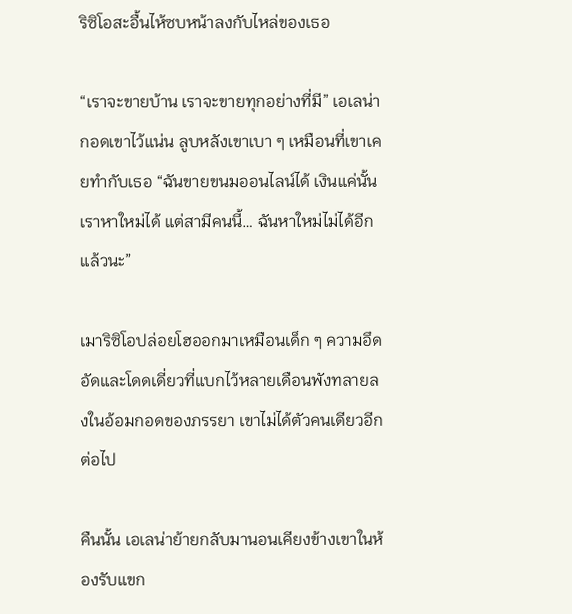ริซิโอสะอื้นไห้ซบหน้าลงกับไหล่ของเธอ

“เราจะขายบ้าน เราจะขายทุกอย่างที่มี” เอเลน่ากอดเขาไว้แน่น ลูบหลังเขาเบา ๆ เหมือนที่เขาเคยทำกับเธอ “ฉันขายขนมออนไลน์ได้ เงินแค่นั้นเราหาใหม่ได้ แต่สามีคนนี้… ฉันหาใหม่ไม่ได้อีกแล้วนะ”

เมาริซิโอปล่อยโฮออกมาเหมือนเด็ก ๆ ความอึดอัดและโดดเดี่ยวที่แบกไว้หลายเดือนพังทลายลงในอ้อมกอดของภรรยา เขาไม่ได้ตัวคนเดียวอีกต่อไป

คืนนั้น เอเลน่าย้ายกลับมานอนเคียงข้างเขาในห้องรับแขก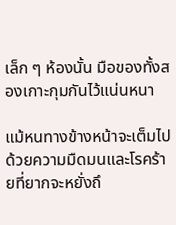เล็ก ๆ ห้องนั้น มือของทั้งสองเกาะกุมกันไว้แน่นหนา

แม้หนทางข้างหน้าจะเต็มไปด้วยความมืดมนและโรคร้ายที่ยากจะหยั่งถึ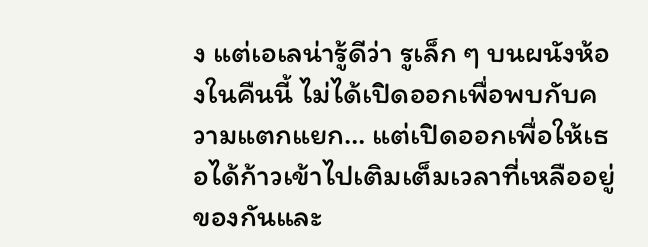ง แต่เอเลน่ารู้ดีว่า รูเล็ก ๆ บนผนังห้องในคืนนี้ ไม่ได้เปิดออกเพื่อพบกับความแตกแยก… แต่เปิดออกเพื่อให้เธอได้ก้าวเข้าไปเติมเต็มเวลาที่เหลืออยู่ของกันและ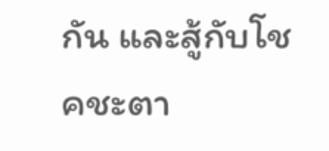กัน และสู้กับโชคชะตา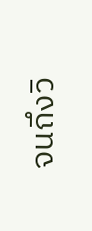จนถึงวิ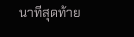นาทีสุดท้าย